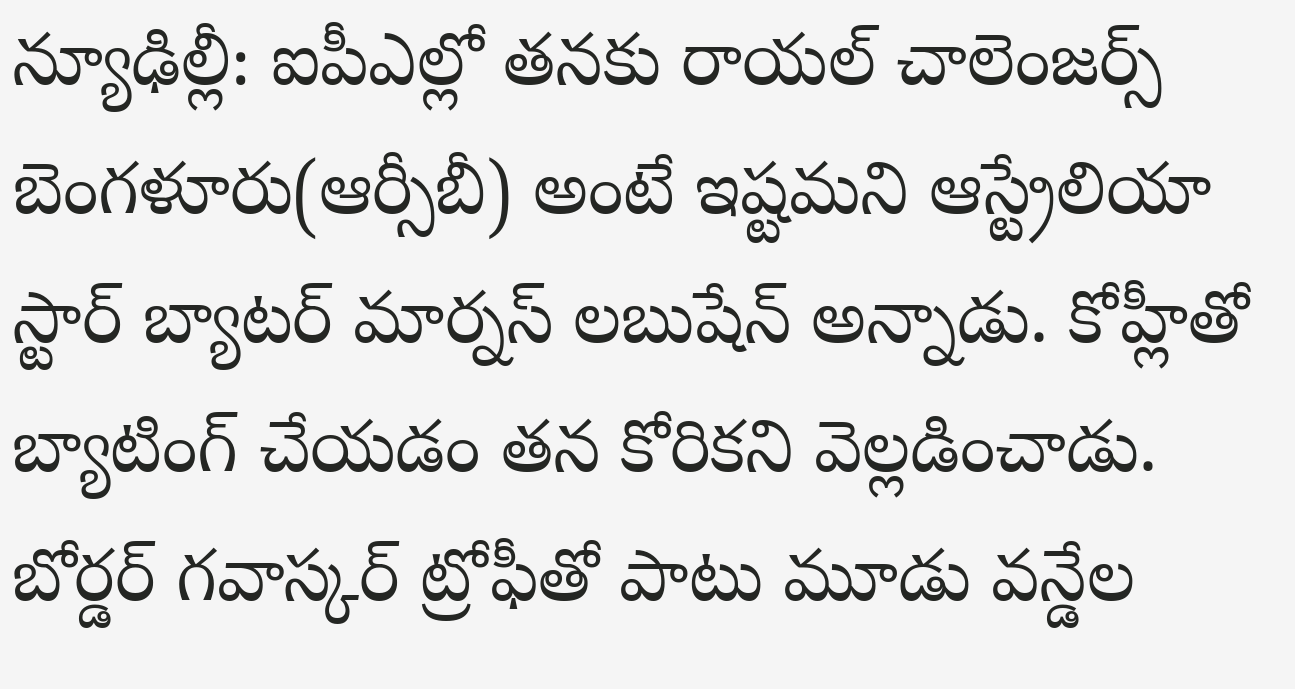న్యూఢిల్లీ: ఐపీఎల్లో తనకు రాయల్ చాలెంజర్స్ బెంగళూరు(ఆర్సీబీ) అంటే ఇష్టమని ఆస్ట్రేలియా స్టార్ బ్యాటర్ మార్నస్ లబుషేన్ అన్నాడు. కోహ్లీతో బ్యాటింగ్ చేయడం తన కోరికని వెల్లడించాడు. బోర్డర్ గవాస్కర్ ట్రోఫీతో పాటు మూడు వన్డేల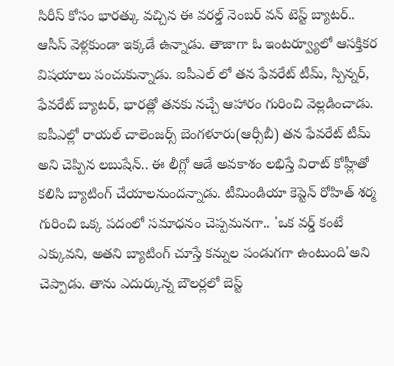సిరీస్ కోసం భారత్కు వచ్చిన ఈ వరల్డ్ నెంబర్ వన్ టెస్ట్ బ్యాటర్.. ఆసీస్ వెళ్లకుండా ఇక్కడే ఉన్నాడు. తాజాగా ఓ ఇంటర్వ్యూలో ఆసక్తికర విషయాలు పంచుకున్నాడు. ఐపీఎల్ లో తన ఫేవరేట్ టీమ్, స్పిన్నర్, ఫేవరేట్ బ్యాటర్, భారత్లో తనకు నచ్చే ఆహారం గురించి వెల్లడించాడు.
ఐపీఎల్లో రాయల్ చాలెంజర్స్ బెంగళూరు(ఆర్సీబీ) తన ఫేవరేట్ టీమ్ అని చెప్పిన లబుషేన్.. ఈ లీగ్లో ఆడే అవకాశం లభిస్తే విరాట్ కోహ్లీతో కలిసి బ్యాటింగ్ చేయాలనుందన్నాడు. టీమిండియా కెప్టెన్ రోహిత్ శర్మ గురించి ఒక్క పదంలో సమాధనం చెప్పమనగా.. 'ఒక వర్డ్ కంటే ఎక్కువని, అతని బ్యాటింగ్ చూస్తే కన్నుల పండుగగా ఉంటుంది'అని చెప్పాడు. తాను ఎదుర్కున్న బౌలర్లలో బెస్ట్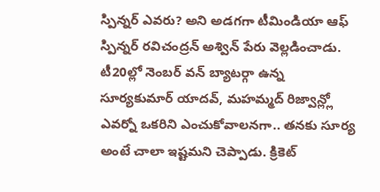స్పిన్నర్ ఎవరు? అని అడగగా టీమిండియా ఆఫ్ స్పిన్నర్ రవిచంద్రన్ అశ్విన్ పేరు వెల్లడించాడు.
టీ20ల్లో నెంబర్ వన్ బ్యాటర్గా ఉన్న సూర్యకుమార్ యాదవ్, మహమ్మద్ రిజ్వాన్ల్లో ఎవర్నో ఒకరిని ఎంచుకోవాలనగా.. తనకు సూర్య అంటే చాలా ఇష్టమని చెప్పాడు. క్రికెట్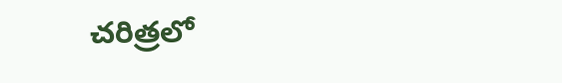చరిత్రలో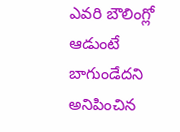ఎవరి బౌలింగ్లో ఆడుంటే బాగుండేదని అనిపించిన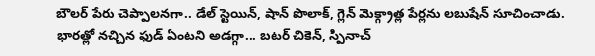బౌలర్ పేరు చెప్పాలనగా.. డేల్ స్టెయిన్, షాన్ పొలాక్, గ్లెన్ మెక్గ్రాత్ల పేర్లను లబుషేన్ సూచించాడు.
భారత్లో నచ్చిన ఫుడ్ ఏంటని అడగ్గా... బటర్ చికెన్, స్పినాచ్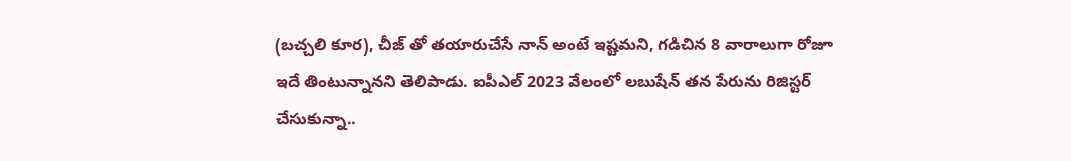(బచ్చలి కూర), చీజ్ తో తయారుచేసే నాన్ అంటే ఇష్టమని, గడిచిన 8 వారాలుగా రోజూ ఇదే తింటున్నానని తెలిపాడు. ఐపీఎల్ 2023 వేలంలో లబుషేన్ తన పేరును రిజిస్టర్ చేసుకున్నా..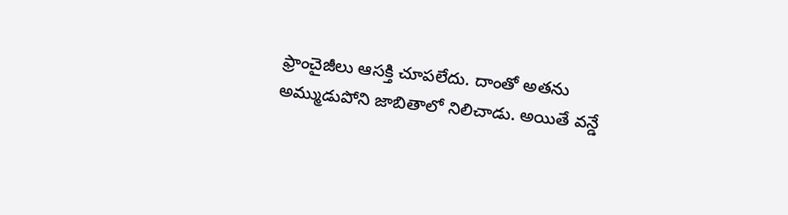ఫ్రాంచైజీలు ఆసక్తి చూపలేదు. దాంతో అతను అమ్ముడుపోని జాబితాలో నిలిచాడు. అయితే వన్డే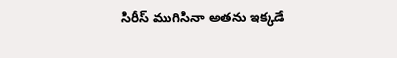సిరీస్ ముగిసినా అతను ఇక్కడే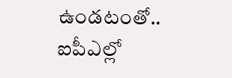ఉండటంతో.. ఐపీఎల్లో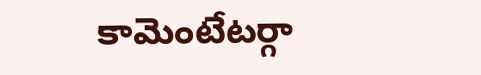కామెంటేటర్గా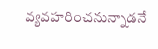వ్యవహరించనున్నాడనే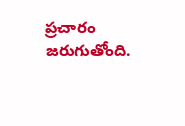ప్రచారం జరుగుతోంది.